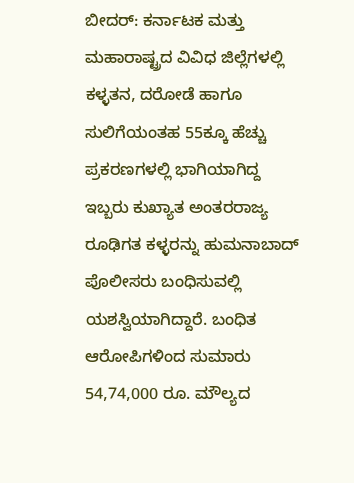ಬೀದರ್: ಕರ್ನಾಟಕ ಮತ್ತು ಮಹಾರಾಷ್ಟ್ರದ ವಿವಿಧ ಜಿಲ್ಲೆಗಳಲ್ಲಿ ಕಳ್ಳತನ, ದರೋಡೆ ಹಾಗೂ ಸುಲಿಗೆಯಂತಹ 55ಕ್ಕೂ ಹೆಚ್ಚು ಪ್ರಕರಣಗಳಲ್ಲಿ ಭಾಗಿಯಾಗಿದ್ದ ಇಬ್ಬರು ಕುಖ್ಯಾತ ಅಂತರರಾಜ್ಯ ರೂಢಿಗತ ಕಳ್ಳರನ್ನು ಹುಮನಾಬಾದ್ ಪೊಲೀಸರು ಬಂಧಿಸುವಲ್ಲಿ ಯಶಸ್ವಿಯಾಗಿದ್ದಾರೆ. ಬಂಧಿತ ಆರೋಪಿಗಳಿಂದ ಸುಮಾರು 54,74,000 ರೂ. ಮೌಲ್ಯದ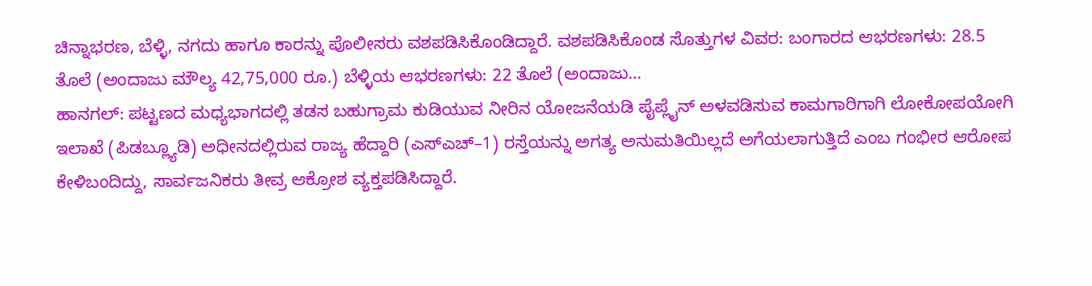ಚಿನ್ನಾಭರಣ, ಬೆಳ್ಳಿ, ನಗದು ಹಾಗೂ ಕಾರನ್ನು ಪೊಲೀಸರು ವಶಪಡಿಸಿಕೊಂಡಿದ್ದಾರೆ. ವಶಪಡಿಸಿಕೊಂಡ ಸೊತ್ತುಗಳ ವಿವರ: ಬಂಗಾರದ ಆಭರಣಗಳು: 28.5 ತೊಲೆ (ಅಂದಾಜು ಮೌಲ್ಯ 42,75,000 ರೂ.) ಬೆಳ್ಳಿಯ ಆಭರಣಗಳು: 22 ತೊಲೆ (ಅಂದಾಜು…
ಹಾನಗಲ್: ಪಟ್ಟಣದ ಮಧ್ಯಭಾಗದಲ್ಲಿ ತಡಸ ಬಹುಗ್ರಾಮ ಕುಡಿಯುವ ನೀರಿನ ಯೋಜನೆಯಡಿ ಪೈಪ್ಲೈನ್ ಅಳವಡಿಸುವ ಕಾಮಗಾರಿಗಾಗಿ ಲೋಕೋಪಯೋಗಿ ಇಲಾಖೆ (ಪಿಡಬ್ಲ್ಯೂಡಿ) ಅಧೀನದಲ್ಲಿರುವ ರಾಜ್ಯ ಹೆದ್ದಾರಿ (ಎಸ್ಎಚ್–1) ರಸ್ತೆಯನ್ನು ಅಗತ್ಯ ಅನುಮತಿಯಿಲ್ಲದೆ ಅಗೆಯಲಾಗುತ್ತಿದೆ ಎಂಬ ಗಂಭೀರ ಆರೋಪ ಕೇಳಿಬಂದಿದ್ದು, ಸಾರ್ವಜನಿಕರು ತೀವ್ರ ಆಕ್ರೋಶ ವ್ಯಕ್ತಪಡಿಸಿದ್ದಾರೆ.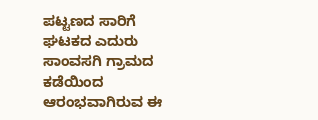ಪಟ್ಟಣದ ಸಾರಿಗೆ ಘಟಕದ ಎದುರು ಸಾಂವಸಗಿ ಗ್ರಾಮದ ಕಡೆಯಿಂದ ಆರಂಭವಾಗಿರುವ ಈ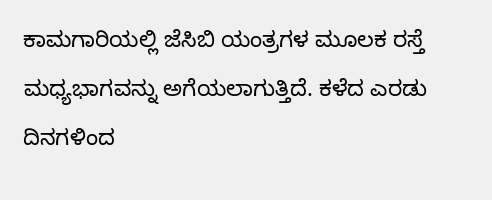ಕಾಮಗಾರಿಯಲ್ಲಿ ಜೆಸಿಬಿ ಯಂತ್ರಗಳ ಮೂಲಕ ರಸ್ತೆ ಮಧ್ಯಭಾಗವನ್ನು ಅಗೆಯಲಾಗುತ್ತಿದೆ. ಕಳೆದ ಎರಡು ದಿನಗಳಿಂದ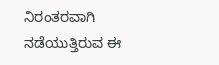ನಿರಂತರವಾಗಿ ನಡೆಯುತ್ತಿರುವ ಈ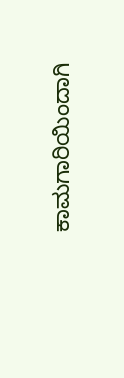ಕಾಮಗಾರಿಯಿಂದಾಗಿ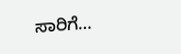ಸಾರಿಗೆ…